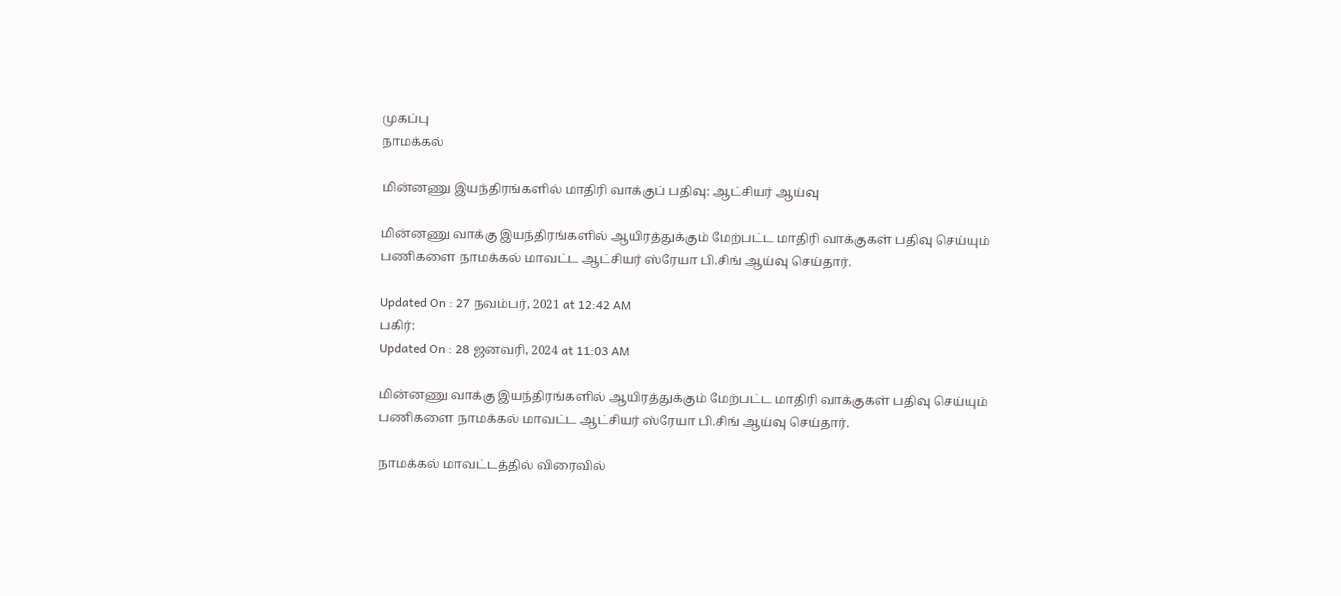முகப்பு
நாமக்கல்

மின்னணு இயந்திரங்களில் மாதிரி வாக்குப் பதிவு: ஆட்சியர் ஆய்வு

மின்னணு வாக்கு இயந்திரங்களில் ஆயிரத்துக்கும் மேற்பட்ட மாதிரி வாக்குகள் பதிவு செய்யும் பணிகளை நாமக்கல் மாவட்ட ஆட்சியர் ஸ்ரேயா பி.சிங் ஆய்வு செய்தார்.

Updated On : 27 நவம்பர், 2021 at 12:42 AM
பகிர்:
Updated On : 28 ஜனவரி, 2024 at 11:03 AM

மின்னணு வாக்கு இயந்திரங்களில் ஆயிரத்துக்கும் மேற்பட்ட மாதிரி வாக்குகள் பதிவு செய்யும் பணிகளை நாமக்கல் மாவட்ட ஆட்சியர் ஸ்ரேயா பி.சிங் ஆய்வு செய்தார்.

நாமக்கல் மாவட்டத்தில் விரைவில்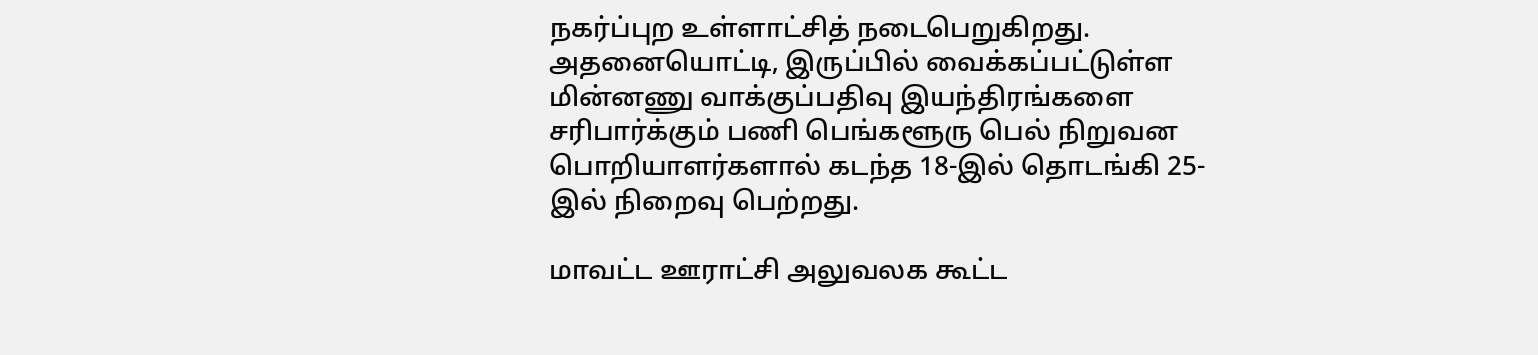நகர்ப்புற உள்ளாட்சித் நடைபெறுகிறது. அதனையொட்டி, இருப்பில் வைக்கப்பட்டுள்ள மின்னணு வாக்குப்பதிவு இயந்திரங்களை சரிபார்க்கும் பணி பெங்களூரு பெல் நிறுவன பொறியாளர்களால் கடந்த 18-இல் தொடங்கி 25-இல் நிறைவு பெற்றது.

மாவட்ட ஊராட்சி அலுவலக கூட்ட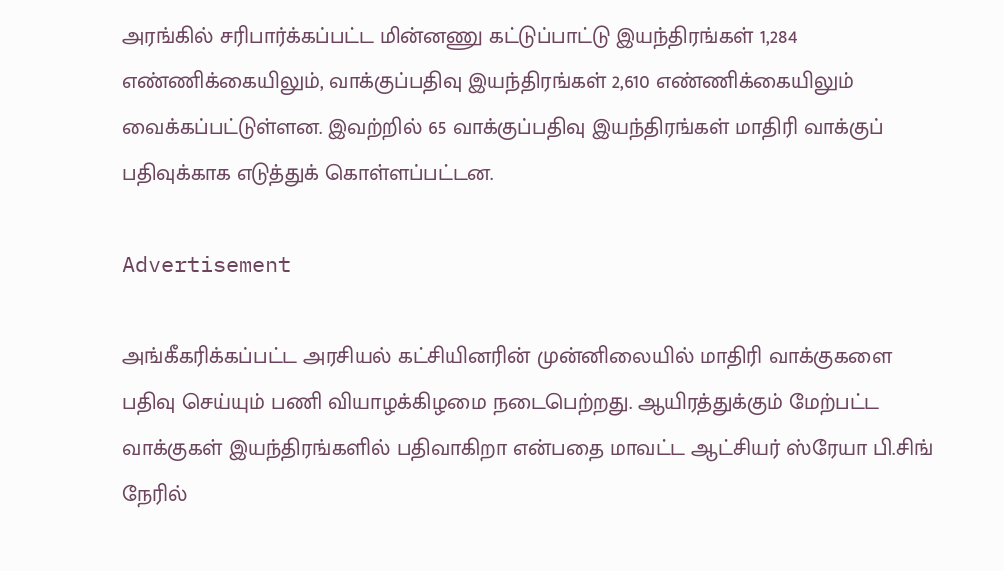அரங்கில் சரிபார்க்கப்பட்ட மின்னணு கட்டுப்பாட்டு இயந்திரங்கள் 1,284 எண்ணிக்கையிலும், வாக்குப்பதிவு இயந்திரங்கள் 2,610 எண்ணிக்கையிலும் வைக்கப்பட்டுள்ளன. இவற்றில் 65 வாக்குப்பதிவு இயந்திரங்கள் மாதிரி வாக்குப் பதிவுக்காக எடுத்துக் கொள்ளப்பட்டன.

Advertisement

அங்கீகரிக்கப்பட்ட அரசியல் கட்சியினரின் முன்னிலையில் மாதிரி வாக்குகளை பதிவு செய்யும் பணி வியாழக்கிழமை நடைபெற்றது. ஆயிரத்துக்கும் மேற்பட்ட வாக்குகள் இயந்திரங்களில் பதிவாகிறா என்பதை மாவட்ட ஆட்சியர் ஸ்ரேயா பி.சிங் நேரில்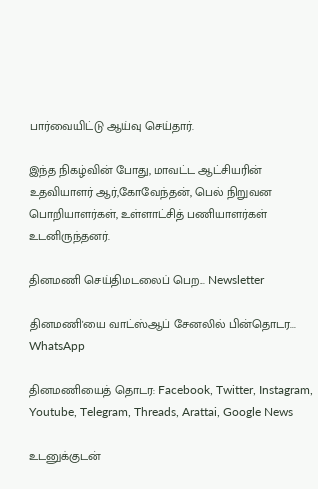பார்வையிட்டு ஆய்வு செய்தார்.

இந்த நிகழ்வின் போது, மாவட்ட ஆட்சியரின் உதவியாளர் ஆர்,கோவேந்தன், பெல் நிறுவன பொறியாளர்கள், உள்ளாட்சித் பணியாளர்கள் உடனிருந்தனர்.

தினமணி செய்திமடலைப் பெற... Newsletter

தினமணி'யை வாட்ஸ்ஆப் சேனலில் பின்தொடர... WhatsApp

தினமணியைத் தொடர: Facebook, Twitter, Instagram, Youtube, Telegram, Threads, Arattai, Google News

உடனுக்குடன்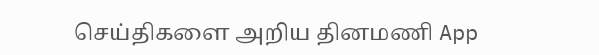செய்திகளை அறிய தினமணி App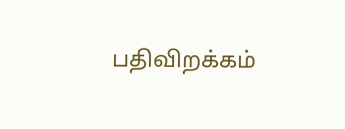பதிவிறக்கம்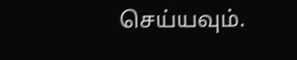செய்யவும்.